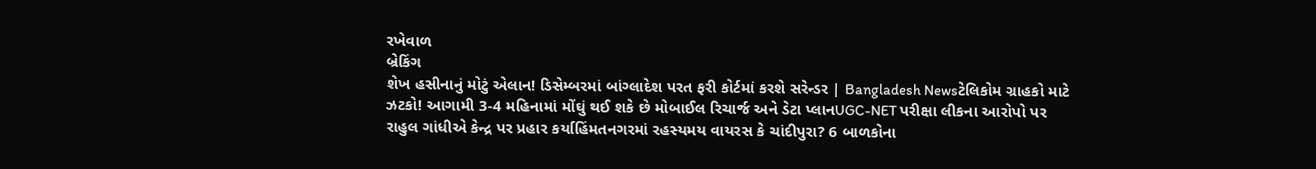રખેવાળ
બ્રેકિંગ
શેખ હસીનાનું મોટું એલાન! ડિસેમ્બરમાં બાંગ્લાદેશ પરત ફરી કોર્ટમાં કરશે સરેન્ડર | Bangladesh Newsટેલિકોમ ગ્રાહકો માટે ઝટકો! આગામી 3-4 મહિનામાં મોંઘું થઈ શકે છે મોબાઈલ રિચાર્જ અને ડેટા પ્લાનUGC-NET પરીક્ષા લીકના આરોપો પર રાહુલ ગાંધીએ કેન્દ્ર પર પ્રહાર કર્યાહિંમતનગરમાં રહસ્યમય વાયરસ કે ચાંદીપુરા? 6 બાળકોના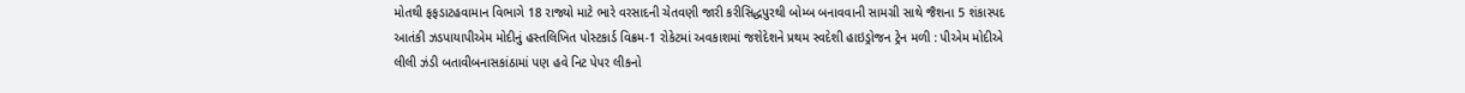મોતથી ફફડાટહવામાન વિભાગે 18 રાજ્યો માટે ભારે વરસાદની ચેતવણી જારી કરીસિદ્ધપુરથી બોમ્બ બનાવવાની સામગ્રી સાથે જૈશના 5 શંકાસ્પદ આતંકી ઝડપાયાપીએમ મોદીનું હસ્તલિખિત પોસ્ટકાર્ડ વિક્રમ-1 રોકેટમાં અવકાશમાં જશેદેશને પ્રથમ સ્વદેશી હાઇડ્રોજન ટ્રેન મળી : પીએમ મોદીએ લીલી ઝંડી બતાવીબનાસકાંઠામાં પણ હવે નિટ પેપર લીકનો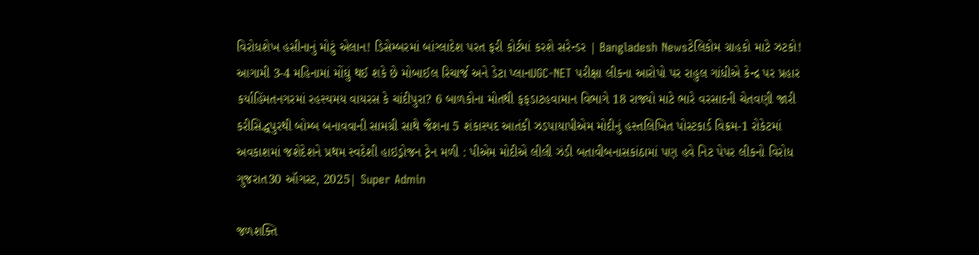વિરોધશેખ હસીનાનું મોટું એલાન! ડિસેમ્બરમાં બાંગ્લાદેશ પરત ફરી કોર્ટમાં કરશે સરેન્ડર | Bangladesh Newsટેલિકોમ ગ્રાહકો માટે ઝટકો! આગામી 3-4 મહિનામાં મોંઘું થઈ શકે છે મોબાઈલ રિચાર્જ અને ડેટા પ્લાનUGC-NET પરીક્ષા લીકના આરોપો પર રાહુલ ગાંધીએ કેન્દ્ર પર પ્રહાર કર્યાહિંમતનગરમાં રહસ્યમય વાયરસ કે ચાંદીપુરા? 6 બાળકોના મોતથી ફફડાટહવામાન વિભાગે 18 રાજ્યો માટે ભારે વરસાદની ચેતવણી જારી કરીસિદ્ધપુરથી બોમ્બ બનાવવાની સામગ્રી સાથે જૈશના 5 શંકાસ્પદ આતંકી ઝડપાયાપીએમ મોદીનું હસ્તલિખિત પોસ્ટકાર્ડ વિક્રમ-1 રોકેટમાં અવકાશમાં જશેદેશને પ્રથમ સ્વદેશી હાઇડ્રોજન ટ્રેન મળી : પીએમ મોદીએ લીલી ઝંડી બતાવીબનાસકાંઠામાં પણ હવે નિટ પેપર લીકનો વિરોધ
ગુજરાત30 ઑગસ્ટ, 2025| Super Admin

જળશક્તિ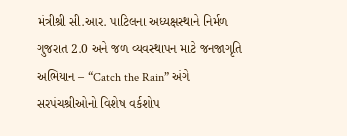મંત્રીશ્રી સી.આર. પાટિલના અધ્યક્ષસ્થાને નિર્મળ ગુજરાત 2.0 અને જળ વ્યવસ્થાપન માટે જનજાગૃતિ અભિયાન – “Catch the Rain” અંગે સરપંચશ્રીઓનો વિશેષ વર્કશોપ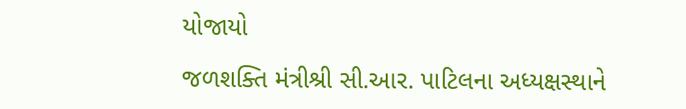યોજાયો

જળશક્તિ મંત્રીશ્રી સી.આર. પાટિલના અધ્યક્ષસ્થાને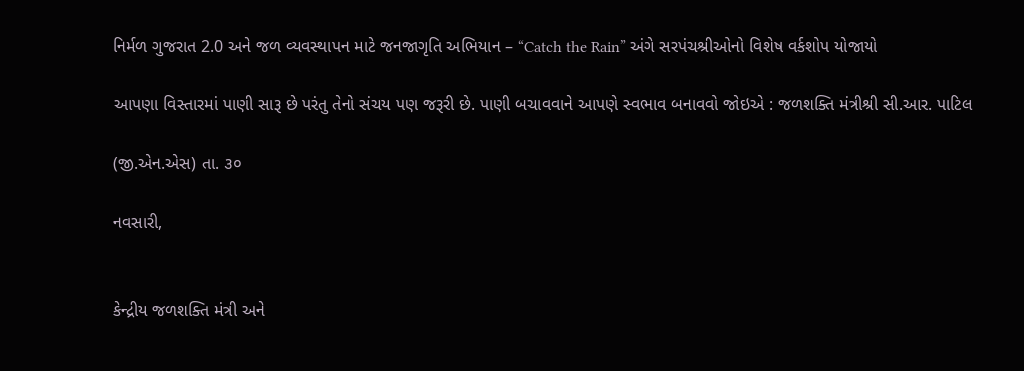નિર્મળ ગુજરાત 2.0 અને જળ વ્યવસ્થાપન માટે જનજાગૃતિ અભિયાન – “Catch the Rain” અંગે સરપંચશ્રીઓનો વિશેષ વર્કશોપ યોજાયો

આપણા વિસ્તારમાં પાણી સારૂ છે પરંતુ તેનો સંચય પણ જરૂરી છે. પાણી બચાવવાને આપણે સ્વભાવ બનાવવો જોઇએ : જળશક્તિ મંત્રીશ્રી સી.આર. પાટિલ

(જી.એન.એસ) તા. ૩૦

નવસારી,


કેન્દ્રીય જળશક્તિ મંત્રી અને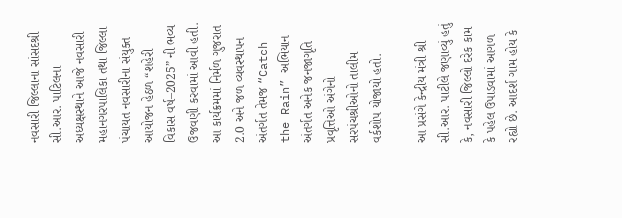નવસારી જિલ્લાના સાંસદશ્રી સી.આર. પાટિલના અધ્યક્ષસ્થાને આજે નવસારી મહાનગરપાલિકા તથા જિલ્લા પંચાયત નવસારીના સંયુક્ત આયોજન હેઠળ “શહેરી વિકાસ વર્ષ–2025” ની ભવ્ય ઉજવણી કરવામાં આવી હતી. આ કાર્યક્રમમાં નિર્મળ ગુજરાત 2.0 અને જળ વ્યવસ્થાપન અંતર્ગત તેમજ “Catch the Rain” અભિયાન અંતર્ગત અનેક જનજાગૃતિ પ્રવૃત્તિઓ અંગેનો સરપંચશ્રીઓનો તાલીમ વર્કશોપ યોજાયો હતો.

આ પ્રસંગે કેન્દ્રીય મંત્રી શ્રી સી.આર. પાટીલે જણાવ્યું હતું કે, નવસારી જિલ્લો દરેક કામ કે પહેલ ઉપાડવામાં આગળ રહ્યો છે. આદર્શ ગામ હોય કે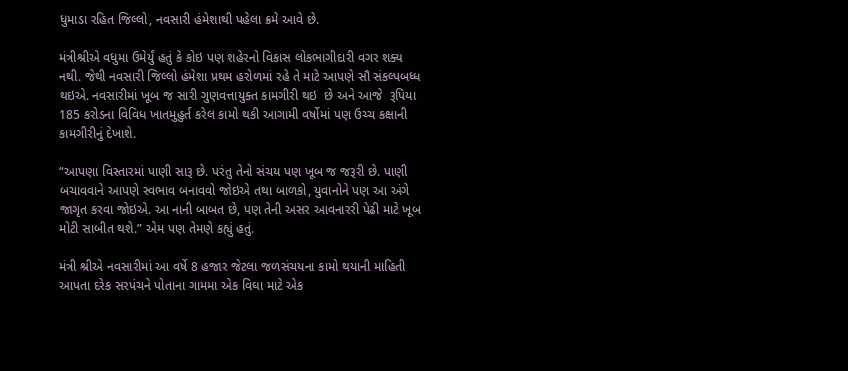ધુમાડા રહિત જિલ્લો, નવસારી હંમેશાથી પહેલા ક્રમે આવે છે.

મંત્રીશ્રીએ વધુમા ઉમેર્યું હતું કે કોઇ પણ શહેરનો વિકાસ લોકભાગીદારી વગર શક્ય નથી. જેથી નવસારી જિલ્લો હંમેશા પ્રથમ હરોળમાં રહે તે માટે આપણે સૌ સંકલ્પબધ્ધ થઇએ. નવસારીમાં ખૂબ જ સારી ગુણવત્તાયુક્ત કામગીરી થઇ  છે અને આજે  રૂપિયા 185 કરોડના વિવિધ ખાતમુહુર્ત કરેલ કામો થકી આગામી વર્ષોમાં પણ ઉચ્ચ કક્ષાની કામગીરીનું દેખાશે.

“આપણા વિસ્તારમાં પાણી સારૂ છે. પરંતુ તેનો સંચય પણ ખૂબ જ જરૂરી છે. પાણી બચાવવાને આપણે સ્વભાવ બનાવવો જોઇએ તથા બાળકો, યુવાનોને પણ આ અંગે જાગૃત કરવા જોઇએ. આ નાની બાબત છે, પણ તેની અસર આવનારરી પેઢી માટે ખૂબ મોટી સાબીત થશે.” એમ પણ તેમણે કહ્યું હતું.

મંત્રી શ્રીએ નવસારીમાં આ વર્ષે 8 હજાર જેટલા જળસંચયના કામો થયાની માહિતી આપતા દરેક સરપંચને પોતાના ગામમા એક વિઘા માટે એક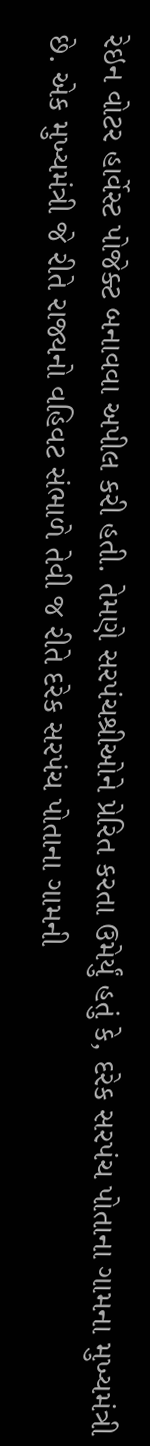રેઇન વોટર હાર્વેસ્ટ પોજેક્ટ બનાવવા અપીલ કરી હતી. તેમણે સરપંચશ્રીઓને પ્રેરિત કરતા ઉમેર્યું હતું કે, દરેક સરપંચ પોતાના ગામના મુખ્યમંત્રી છે. એક મુખ્યમંત્રી જે રીતે રાજ્યનો વહિવટ સંભાળે તેવી જ રીતે દરેક સરપંચ પોતાના ગામની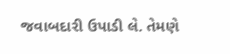જવાબદારી ઉપાડી લે. તેમણે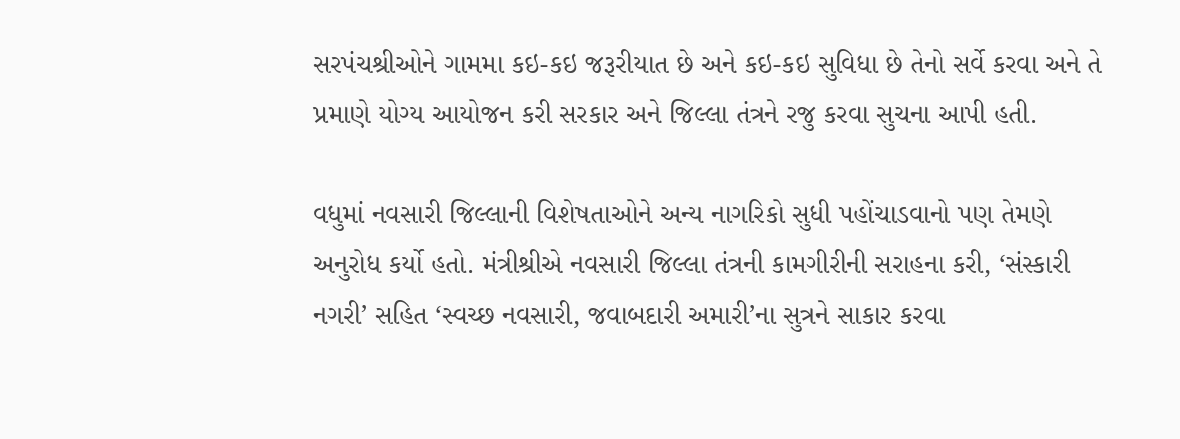સરપંચશ્રીઓને ગામમા કઇ-કઇ જરૂરીયાત છે અને કઇ-કઇ સુવિધા છે તેનો સર્વે કરવા અને તે પ્રમાણે યોગ્ય આયોજન કરી સરકાર અને જિલ્લા તંત્રને રજુ કરવા સુચના આપી હતી.

વધુમાં નવસારી જિલ્લાની વિશેષતાઓને અન્ય નાગરિકો સુધી પહોંચાડવાનો પણ તેમણે અનુરોધ કર્યો હતો. મંત્રીશ્રીએ નવસારી જિલ્લા તંત્રની કામગીરીની સરાહના કરી, ‘સંસ્કારી નગરી’ સહિત ‘સ્વચ્છ નવસારી, જવાબદારી અમારી’ના સુત્રને સાકાર કરવા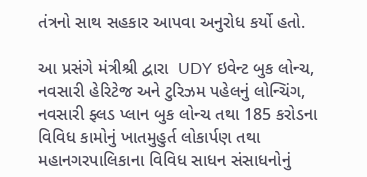તંત્રનો સાથ સહકાર આપવા અનુરોધ કર્યો હતો.

આ પ્રસંગે મંત્રીશ્રી દ્વારા  UDY ઇવેન્ટ બુક લોન્ચ, નવસારી હેરિટેજ અને ટુરિઝમ પહેલનું લોન્ચિંગ, નવસારી ફ્લડ પ્લાન બુક લોન્ચ તથા 185 કરોડના વિવિધ કામોનું ખાતમુહુર્ત લોકાર્પણ તથા મહાનગરપાલિકાના વિવિધ સાધન સંસાધનોનું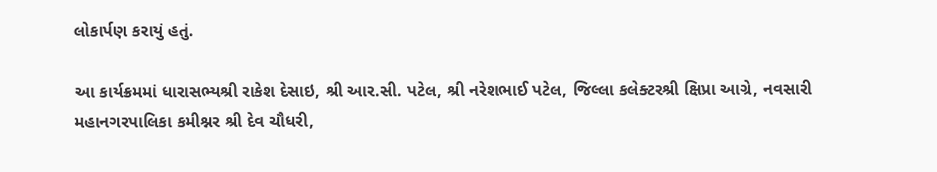લોકાર્પણ કરાયું હતું.

આ કાર્યક્રમમાં ધારાસભ્યશ્રી રાકેશ દેસાઇ, શ્રી આર.સી. પટેલ, શ્રી નરેશભાઈ પટેલ, જિલ્લા કલેક્ટરશ્રી ક્ષિપ્રા આગ્રે, નવસારી મહાનગરપાલિકા કમીશ્નર શ્રી દેવ ચૌધરી,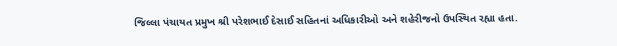જિલ્લા પંચાયત પ્રમુખ શ્રી પરેશભાઈ દેસાઈ સહિતનાં અધિકારીઓ અને શહેરીજનો ઉપસ્થિત રહ્યા હતા.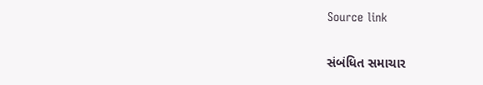Source link

સંબંધિત સમાચાર